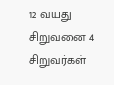12 வயது சிறுவனை 4 சிறுவர்கள்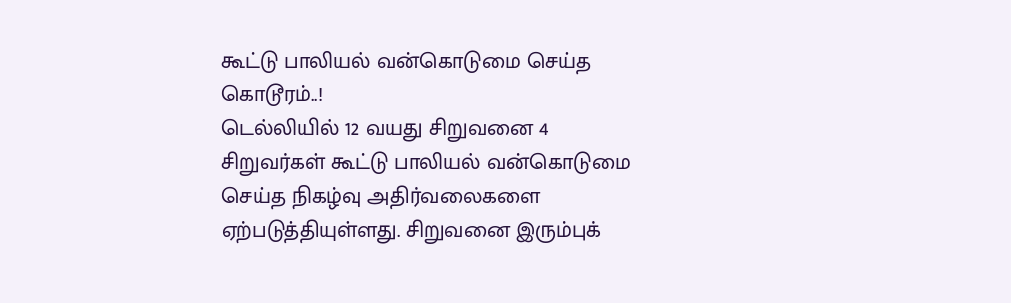கூட்டு பாலியல் வன்கொடுமை செய்த கொடூரம்..!
டெல்லியில் 12 வயது சிறுவனை 4 சிறுவர்கள் கூட்டு பாலியல் வன்கொடுமை செய்த நிகழ்வு அதிர்வலைகளை ஏற்படுத்தியுள்ளது. சிறுவனை இரும்புக்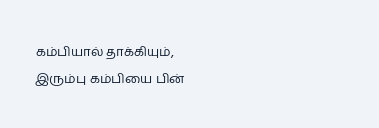கம்பியால் தாக்கியும், இரும்பு கம்பியை பின்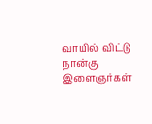வாயில் விட்டு நான்கு இளைஞர்கள்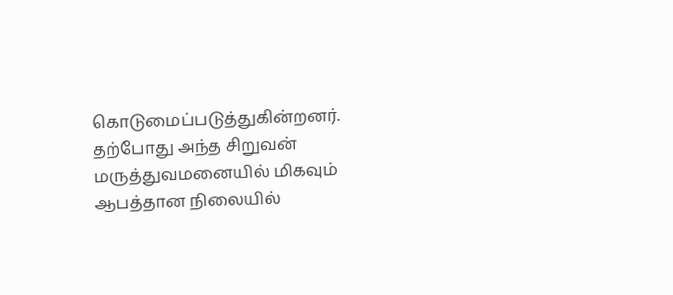கொடுமைப்படுத்துகின்றனர்.
தற்போது அந்த சிறுவன் மருத்துவமனையில் மிகவும் ஆபத்தான நிலையில்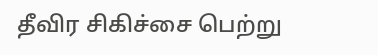தீவிர சிகிச்சை பெற்று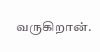வருகிறான்.